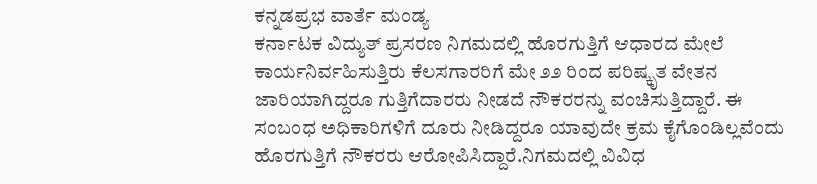ಕನ್ನಡಪ್ರಭ ವಾರ್ತೆ ಮಂಡ್ಯ
ಕರ್ನಾಟಕ ವಿದ್ಯುತ್ ಪ್ರಸರಣ ನಿಗಮದಲ್ಲಿ ಹೊರಗುತ್ತಿಗೆ ಆಧಾರದ ಮೇಲೆ ಕಾರ್ಯನಿರ್ವಹಿಸುತ್ತಿರು ಕೆಲಸಗಾರರಿಗೆ ಮೇ ೨೨ ರಿಂದ ಪರಿಷ್ಕೃತ ವೇತನ ಜಾರಿಯಾಗಿದ್ದರೂ ಗುತ್ತಿಗೆದಾರರು ನೀಡದೆ ನೌಕರರನ್ನು ವಂಚಿಸುತ್ತಿದ್ದಾರೆ. ಈ ಸಂಬಂಧ ಅಧಿಕಾರಿಗಳಿಗೆ ದೂರು ನೀಡಿದ್ದರೂ ಯಾವುದೇ ಕ್ರಮ ಕೈಗೊಂಡಿಲ್ಲವೆಂದು ಹೊರಗುತ್ತಿಗೆ ನೌಕರರು ಆರೋಪಿಸಿದ್ದಾರೆ.ನಿಗಮದಲ್ಲಿ ವಿವಿಧ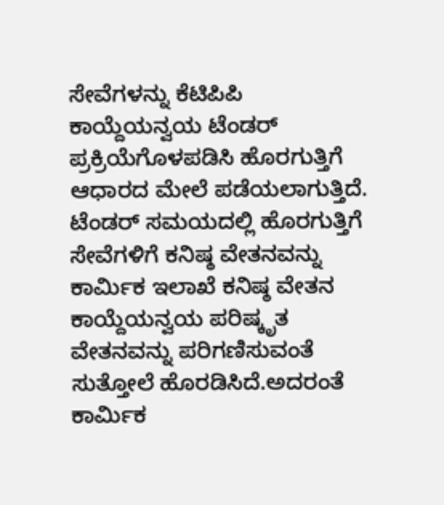ಸೇವೆಗಳನ್ನು ಕೆಟಿಪಿಪಿ ಕಾಯ್ದೆಯನ್ವಯ ಟೆಂಡರ್ ಪ್ರಕ್ರಿಯೆಗೊಳಪಡಿಸಿ ಹೊರಗುತ್ತಿಗೆ ಆಧಾರದ ಮೇಲೆ ಪಡೆಯಲಾಗುತ್ತಿದೆ. ಟೆಂಡರ್ ಸಮಯದಲ್ಲಿ ಹೊರಗುತ್ತಿಗೆ ಸೇವೆಗಳಿಗೆ ಕನಿಷ್ಠ ವೇತನವನ್ನು ಕಾರ್ಮಿಕ ಇಲಾಖೆ ಕನಿಷ್ಠ ವೇತನ ಕಾಯ್ದೆಯನ್ವಯ ಪರಿಷ್ಕೃತ ವೇತನವನ್ನು ಪರಿಗಣಿಸುವಂತೆ ಸುತ್ತೋಲೆ ಹೊರಡಿಸಿದೆ.ಅದರಂತೆ ಕಾರ್ಮಿಕ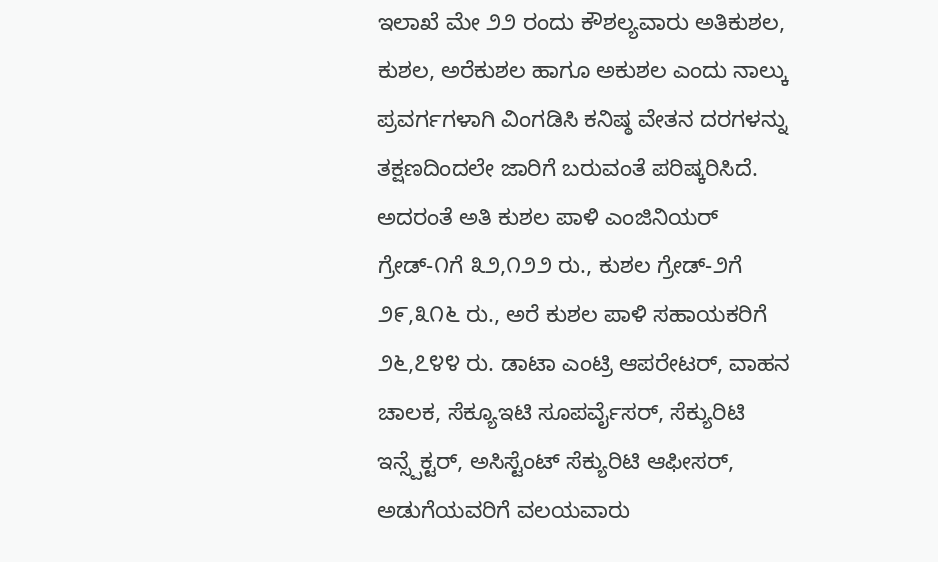ಇಲಾಖೆ ಮೇ ೨೨ ರಂದು ಕೌಶಲ್ಯವಾರು ಅತಿಕುಶಲ, ಕುಶಲ, ಅರೆಕುಶಲ ಹಾಗೂ ಅಕುಶಲ ಎಂದು ನಾಲ್ಕು ಪ್ರವರ್ಗಗಳಾಗಿ ವಿಂಗಡಿಸಿ ಕನಿಷ್ಠ ವೇತನ ದರಗಳನ್ನು ತಕ್ಷಣದಿಂದಲೇ ಜಾರಿಗೆ ಬರುವಂತೆ ಪರಿಷ್ಕರಿಸಿದೆ. ಅದರಂತೆ ಅತಿ ಕುಶಲ ಪಾಳಿ ಎಂಜಿನಿಯರ್ ಗ್ರೇಡ್-೧ಗೆ ೩೨,೧೨೨ ರು., ಕುಶಲ ಗ್ರೇಡ್-೨ಗೆ ೨೯,೩೧೬ ರು., ಅರೆ ಕುಶಲ ಪಾಳಿ ಸಹಾಯಕರಿಗೆ ೨೬,೭೪೪ ರು. ಡಾಟಾ ಎಂಟ್ರಿ ಆಪರೇಟರ್, ವಾಹನ ಚಾಲಕ, ಸೆಕ್ಯೂಇಟಿ ಸೂಪರ್ವೈಸರ್, ಸೆಕ್ಯುರಿಟಿ ಇನ್ಸ್ಪೆಕ್ಟರ್, ಅಸಿಸ್ಟೆಂಟ್ ಸೆಕ್ಯುರಿಟಿ ಆಫೀಸರ್, ಅಡುಗೆಯವರಿಗೆ ವಲಯವಾರು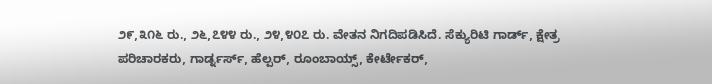೨೯,೩೧೬ ರು., ೨೬,೭೪೪ ರು., ೨೪,೪೦೭ ರು. ವೇತನ ನಿಗದಿಪಡಿಸಿದೆ. ಸೆಕ್ಯುರಿಟಿ ಗಾರ್ಡ್, ಕ್ಷೇತ್ರ ಪರಿಚಾರಕರು, ಗಾರ್ಡ್ನರ್ಸ್, ಹೆಲ್ಪರ್, ರೂಂಬಾಯ್ಸ್, ಕೇರ್ಟೇಕರ್,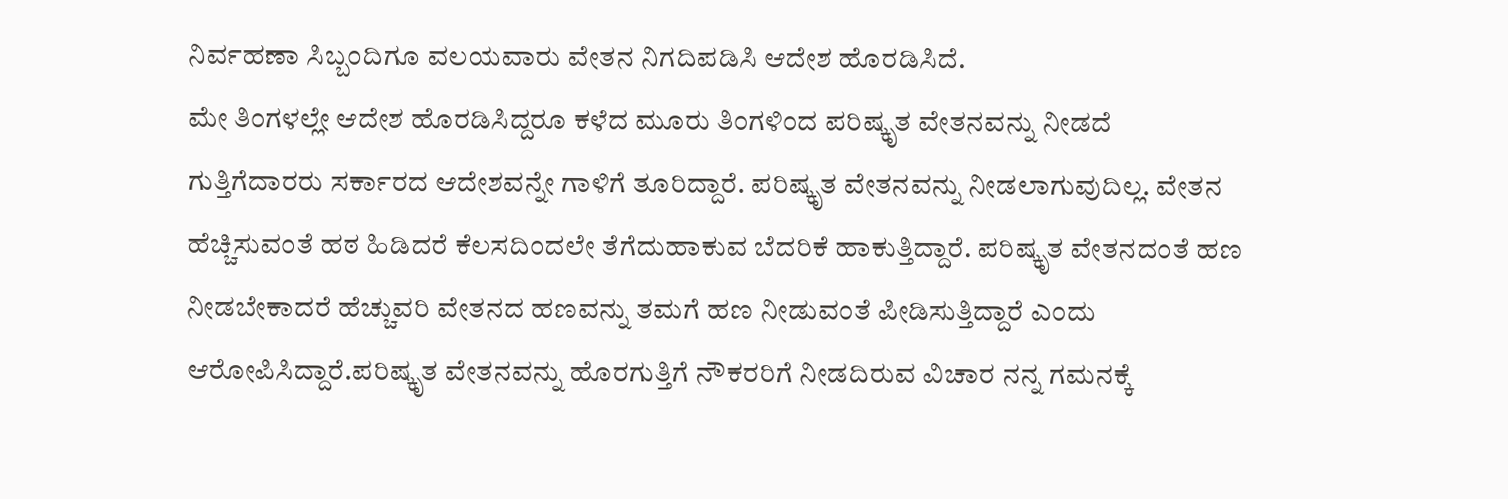ನಿರ್ವಹಣಾ ಸಿಬ್ಬಂದಿಗೂ ವಲಯವಾರು ವೇತನ ನಿಗದಿಪಡಿಸಿ ಆದೇಶ ಹೊರಡಿಸಿದೆ.
ಮೇ ತಿಂಗಳಲ್ಲೇ ಆದೇಶ ಹೊರಡಿಸಿದ್ದರೂ ಕಳೆದ ಮೂರು ತಿಂಗಳಿಂದ ಪರಿಷ್ಕೃತ ವೇತನವನ್ನು ನೀಡದೆ ಗುತ್ತಿಗೆದಾರರು ಸರ್ಕಾರದ ಆದೇಶವನ್ನೇ ಗಾಳಿಗೆ ತೂರಿದ್ದಾರೆ. ಪರಿಷ್ಕೃತ ವೇತನವನ್ನು ನೀಡಲಾಗುವುದಿಲ್ಲ. ವೇತನ ಹೆಚ್ಚಿಸುವಂತೆ ಹಠ ಹಿಡಿದರೆ ಕೆಲಸದಿಂದಲೇ ತೆಗೆದುಹಾಕುವ ಬೆದರಿಕೆ ಹಾಕುತ್ತಿದ್ದಾರೆ. ಪರಿಷ್ಕೃತ ವೇತನದಂತೆ ಹಣ ನೀಡಬೇಕಾದರೆ ಹೆಚ್ಚುವರಿ ವೇತನದ ಹಣವನ್ನು ತಮಗೆ ಹಣ ನೀಡುವಂತೆ ಪೀಡಿಸುತ್ತಿದ್ದಾರೆ ಎಂದು ಆರೋಪಿಸಿದ್ದಾರೆ.ಪರಿಷ್ಕೃತ ವೇತನವನ್ನು ಹೊರಗುತ್ತಿಗೆ ನೌಕರರಿಗೆ ನೀಡದಿರುವ ವಿಚಾರ ನನ್ನ ಗಮನಕ್ಕೆ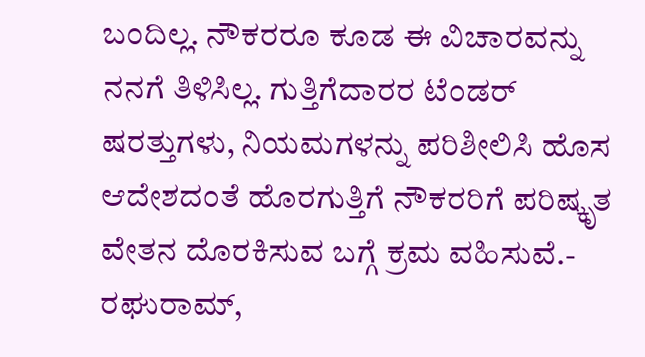ಬಂದಿಲ್ಲ. ನೌಕರರೂ ಕೂಡ ಈ ವಿಚಾರವನ್ನು ನನಗೆ ತಿಳಿಸಿಲ್ಲ. ಗುತ್ತಿಗೆದಾರರ ಟೆಂಡರ್ ಷರತ್ತುಗಳು, ನಿಯಮಗಳನ್ನು ಪರಿಶೀಲಿಸಿ ಹೊಸ ಆದೇಶದಂತೆ ಹೊರಗುತ್ತಿಗೆ ನೌಕರರಿಗೆ ಪರಿಷ್ಕೃತ ವೇತನ ದೊರಕಿಸುವ ಬಗ್ಗೆ ಕ್ರಮ ವಹಿಸುವೆ.- ರಘುರಾಮ್,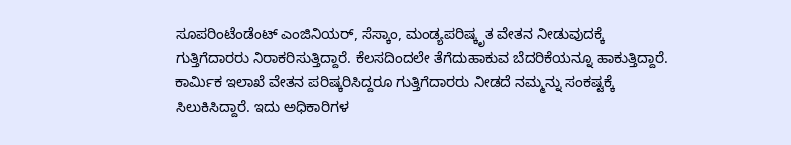ಸೂಪರಿಂಟೆಂಡೆಂಟ್ ಎಂಜಿನಿಯರ್, ಸೆಸ್ಕಾಂ, ಮಂಡ್ಯಪರಿಷ್ಕೃತ ವೇತನ ನೀಡುವುದಕ್ಕೆ ಗುತ್ತಿಗೆದಾರರು ನಿರಾಕರಿಸುತ್ತಿದ್ದಾರೆ. ಕೆಲಸದಿಂದಲೇ ತೆಗೆದುಹಾಕುವ ಬೆದರಿಕೆಯನ್ನೂ ಹಾಕುತ್ತಿದ್ದಾರೆ. ಕಾರ್ಮಿಕ ಇಲಾಖೆ ವೇತನ ಪರಿಷ್ಕರಿಸಿದ್ದರೂ ಗುತ್ತಿಗೆದಾರರು ನೀಡದೆ ನಮ್ಮನ್ನು ಸಂಕಷ್ಟಕ್ಕೆ ಸಿಲುಕಿಸಿದ್ದಾರೆ. ಇದು ಅಧಿಕಾರಿಗಳ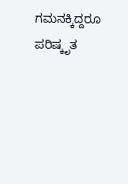ಗಮನಕ್ಕಿದ್ದರೂ ಪರಿಷ್ಕೃತ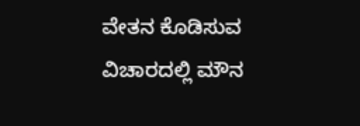ವೇತನ ಕೊಡಿಸುವ ವಿಚಾರದಲ್ಲಿ ಮೌನ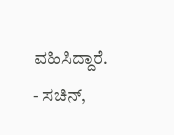ವಹಿಸಿದ್ದಾರೆ.
- ಸಚಿನ್,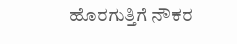ಹೊರಗುತ್ತಿಗೆ ನೌಕರ